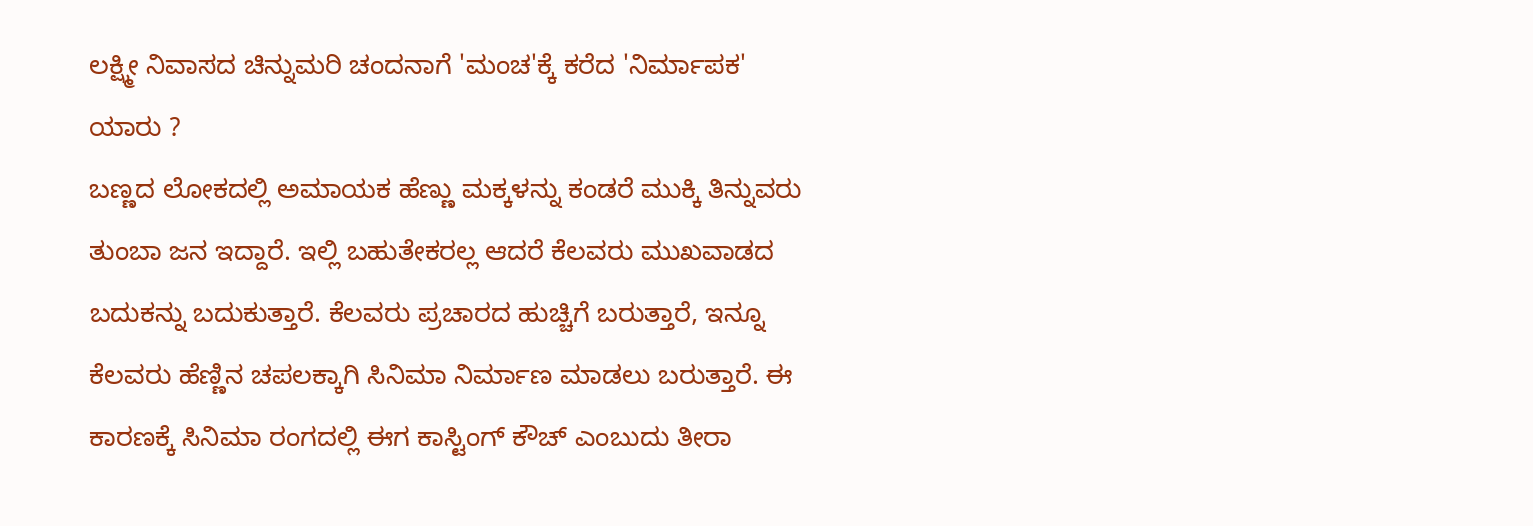ಲಕ್ಷ್ಮೀ ನಿವಾಸದ ಚಿನ್ನುಮರಿ ಚಂದನಾಗೆ 'ಮಂಚ'ಕ್ಕೆ ಕರೆದ 'ನಿರ್ಮಾಪಕ' ಯಾರು ?
ಬಣ್ಣದ ಲೋಕದಲ್ಲಿ ಅಮಾಯಕ ಹೆಣ್ಣು ಮಕ್ಕಳನ್ನು ಕಂಡರೆ ಮುಕ್ಕಿ ತಿನ್ನುವರು ತುಂಬಾ ಜನ ಇದ್ದಾರೆ. ಇಲ್ಲಿ ಬಹುತೇಕರಲ್ಲ ಆದರೆ ಕೆಲವರು ಮುಖವಾಡದ ಬದುಕನ್ನು ಬದುಕುತ್ತಾರೆ. ಕೆಲವರು ಪ್ರಚಾರದ ಹುಚ್ಚಿಗೆ ಬರುತ್ತಾರೆ, ಇನ್ನೂ ಕೆಲವರು ಹೆಣ್ಣಿನ ಚಪಲಕ್ಕಾಗಿ ಸಿನಿಮಾ ನಿರ್ಮಾಣ ಮಾಡಲು ಬರುತ್ತಾರೆ. ಈ ಕಾರಣಕ್ಕೆ ಸಿನಿಮಾ ರಂಗದಲ್ಲಿ ಈಗ ಕಾಸ್ಟಿಂಗ್ ಕೌಚ್ ಎಂಬುದು ತೀರಾ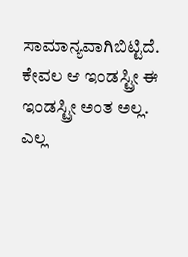ಸಾಮಾನ್ಯವಾಗಿಬಿಟ್ಟಿದೆ.
ಕೇವಲ ಆ ಇಂಡಸ್ಟ್ರೀ ಈ ಇಂಡಸ್ಟ್ರೀ ಅಂತ ಅಲ್ಲ. ಎಲ್ಲ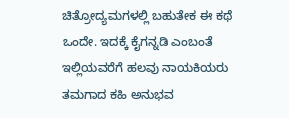ಚಿತ್ರೋದ್ಯಮಗಳಲ್ಲಿ ಬಹುತೇಕ ಈ ಕಥೆ ಒಂದೇ. ಇದಕ್ಕೆ ಕೈಗನ್ನಡಿ ಎಂಬಂತೆ ಇಲ್ಲಿಯವರೆಗೆ ಹಲವು ನಾಯಕಿಯರು ತಮಗಾದ ಕಹಿ ಅನುಭವ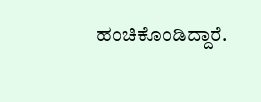ಹಂಚಿಕೊಂಡಿದ್ದಾರೆ.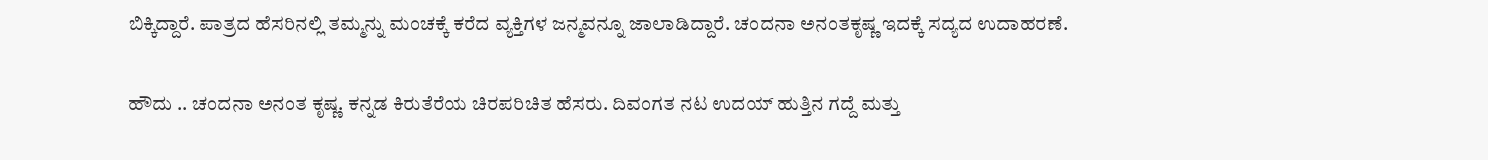ಬಿಕ್ಕಿದ್ದಾರೆ. ಪಾತ್ರದ ಹೆಸರಿನಲ್ಲಿ ತಮ್ಮನ್ನು ಮಂಚಕ್ಕೆ ಕರೆದ ವ್ಯಕ್ತಿಗಳ ಜನ್ಮವನ್ನೂ ಜಾಲಾಡಿದ್ದಾರೆ. ಚಂದನಾ ಅನಂತಕೃಷ್ಣ ಇದಕ್ಕೆ ಸದ್ಯದ ಉದಾಹರಣೆ.

ಹೌದು .. ಚಂದನಾ ಅನಂತ ಕೃಷ್ಣ. ಕನ್ನಡ ಕಿರುತೆರೆಯ ಚಿರಪರಿಚಿತ ಹೆಸರು. ದಿವಂಗತ ನಟ ಉದಯ್ ಹುತ್ತಿನ ಗದ್ದೆ ಮತ್ತು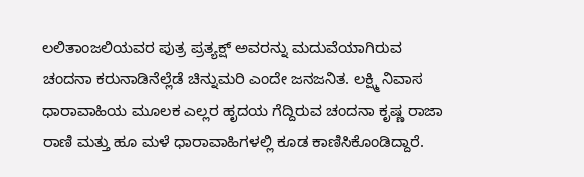ಲಲಿತಾಂಜಲಿಯವರ ಪುತ್ರ ಪ್ರತ್ಯಕ್ಷ್ ಅವರನ್ನು ಮದುವೆಯಾಗಿರುವ ಚಂದನಾ ಕರುನಾಡಿನೆಲ್ಲೆಡೆ ಚಿನ್ನುಮರಿ ಎಂದೇ ಜನಜನಿತ. ಲಕ್ಷ್ಮಿ ನಿವಾಸ ಧಾರಾವಾಹಿಯ ಮೂಲಕ ಎಲ್ಲರ ಹೃದಯ ಗೆದ್ದಿರುವ ಚಂದನಾ ಕೃಷ್ಣ ರಾಜಾ ರಾಣಿ ಮತ್ತು ಹೂ ಮಳೆ ಧಾರಾವಾಹಿಗಳಲ್ಲಿ ಕೂಡ ಕಾಣಿಸಿಕೊಂಡಿದ್ದಾರೆ.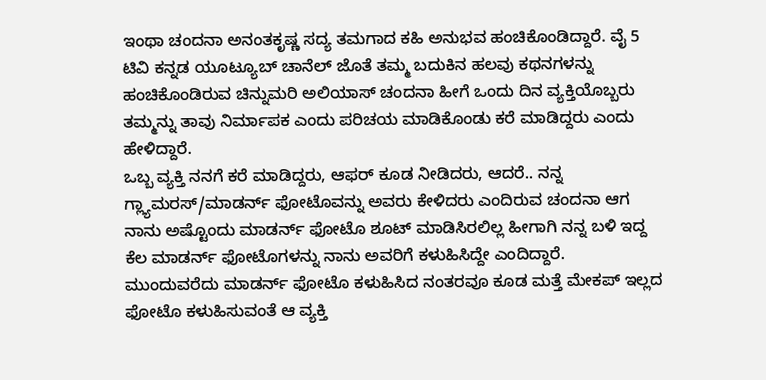ಇಂಥಾ ಚಂದನಾ ಅನಂತಕೃಷ್ಣ ಸದ್ಯ ತಮಗಾದ ಕಹಿ ಅನುಭವ ಹಂಚಿಕೊಂಡಿದ್ದಾರೆ. ವೈ 5 ಟಿವಿ ಕನ್ನಡ ಯೂಟ್ಯೂಬ್ ಚಾನೆಲ್ ಜೊತೆ ತಮ್ಮ ಬದುಕಿನ ಹಲವು ಕಥನಗಳನ್ನು ಹಂಚಿಕೊಂಡಿರುವ ಚಿನ್ನುಮರಿ ಅಲಿಯಾಸ್ ಚಂದನಾ ಹೀಗೆ ಒಂದು ದಿನ ವ್ಯಕ್ತಿಯೊಬ್ಬರು ತಮ್ಮನ್ನು ತಾವು ನಿರ್ಮಾಪಕ ಎಂದು ಪರಿಚಯ ಮಾಡಿಕೊಂಡು ಕರೆ ಮಾಡಿದ್ದರು ಎಂದು ಹೇಳಿದ್ದಾರೆ.
ಒಬ್ಬ ವ್ಯಕ್ತಿ ನನಗೆ ಕರೆ ಮಾಡಿದ್ದರು, ಆಫರ್ ಕೂಡ ನೀಡಿದರು, ಆದರೆ.. ನನ್ನ ಗ್ಲ್ಯಾಮರಸ್/ಮಾಡರ್ನ್ ಫೋಟೊವನ್ನು ಅವರು ಕೇಳಿದರು ಎಂದಿರುವ ಚಂದನಾ ಆಗ ನಾನು ಅಷ್ಟೊಂದು ಮಾಡರ್ನ್ ಫೋಟೊ ಶೂಟ್ ಮಾಡಿಸಿರಲಿಲ್ಲ ಹೀಗಾಗಿ ನನ್ನ ಬಳಿ ಇದ್ದ ಕೆಲ ಮಾಡರ್ನ್ ಫೋಟೊಗಳನ್ನು ನಾನು ಅವರಿಗೆ ಕಳುಹಿಸಿದ್ದೇ ಎಂದಿದ್ದಾರೆ.
ಮುಂದುವರೆದು ಮಾಡರ್ನ್ ಫೋಟೊ ಕಳುಹಿಸಿದ ನಂತರವೂ ಕೂಡ ಮತ್ತೆ ಮೇಕಪ್ ಇಲ್ಲದ ಫೋಟೊ ಕಳುಹಿಸುವಂತೆ ಆ ವ್ಯಕ್ತಿ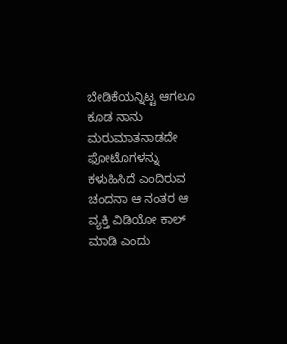ಬೇಡಿಕೆಯನ್ನಿಟ್ಟ ಆಗಲೂ ಕೂಡ ನಾನು ಮರುಮಾತನಾಡದೇ ಫೋಟೊಗಳನ್ನು ಕಳುಹಿಸಿದೆ ಎಂದಿರುವ ಚಂದನಾ ಆ ನಂತರ ಆ ವ್ಯಕ್ತಿ ವಿಡಿಯೋ ಕಾಲ್ ಮಾಡಿ ಎಂದು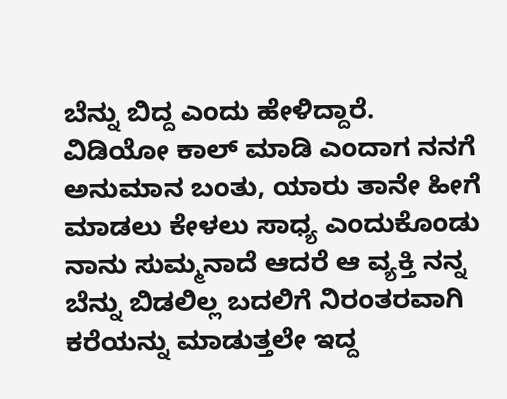ಬೆನ್ನು ಬಿದ್ದ ಎಂದು ಹೇಳಿದ್ದಾರೆ.
ವಿಡಿಯೋ ಕಾಲ್ ಮಾಡಿ ಎಂದಾಗ ನನಗೆ ಅನುಮಾನ ಬಂತು, ಯಾರು ತಾನೇ ಹೀಗೆ ಮಾಡಲು ಕೇಳಲು ಸಾಧ್ಯ ಎಂದುಕೊಂಡು ನಾನು ಸುಮ್ಮನಾದೆ ಆದರೆ ಆ ವ್ಯಕ್ತಿ ನನ್ನ ಬೆನ್ನು ಬಿಡಲಿಲ್ಲ ಬದಲಿಗೆ ನಿರಂತರವಾಗಿ ಕರೆಯನ್ನು ಮಾಡುತ್ತಲೇ ಇದ್ದ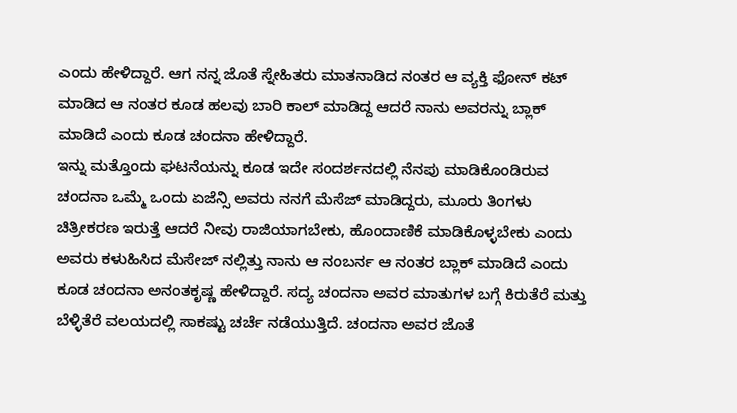ಎಂದು ಹೇಳಿದ್ದಾರೆ. ಆಗ ನನ್ನ ಜೊತೆ ಸ್ನೇಹಿತರು ಮಾತನಾಡಿದ ನಂತರ ಆ ವ್ಯಕ್ತಿ ಫೋನ್ ಕಟ್ ಮಾಡಿದ ಆ ನಂತರ ಕೂಡ ಹಲವು ಬಾರಿ ಕಾಲ್ ಮಾಡಿದ್ದ ಆದರೆ ನಾನು ಅವರನ್ನು ಬ್ಲಾಕ್ ಮಾಡಿದೆ ಎಂದು ಕೂಡ ಚಂದನಾ ಹೇಳಿದ್ದಾರೆ.
ಇನ್ನು ಮತ್ತೊಂದು ಘಟನೆಯನ್ನು ಕೂಡ ಇದೇ ಸಂದರ್ಶನದಲ್ಲಿ ನೆನಪು ಮಾಡಿಕೊಂಡಿರುವ ಚಂದನಾ ಒಮ್ಮೆ ಒಂದು ಏಜೆನ್ಸಿ ಅವರು ನನಗೆ ಮೆಸೆಜ್ ಮಾಡಿದ್ದರು, ಮೂರು ತಿಂಗಳು ಚಿತ್ರೀಕರಣ ಇರುತ್ತೆ ಆದರೆ ನೀವು ರಾಜಿಯಾಗಬೇಕು, ಹೊಂದಾಣಿಕೆ ಮಾಡಿಕೊಳ್ಳಬೇಕು ಎಂದು ಅವರು ಕಳುಹಿಸಿದ ಮೆಸೇಜ್ ನಲ್ಲಿತ್ತು ನಾನು ಆ ನಂಬರ್ನ ಆ ನಂತರ ಬ್ಲಾಕ್ ಮಾಡಿದೆ ಎಂದು ಕೂಡ ಚಂದನಾ ಅನಂತಕೃಷ್ಣ ಹೇಳಿದ್ದಾರೆ. ಸದ್ಯ ಚಂದನಾ ಅವರ ಮಾತುಗಳ ಬಗ್ಗೆ ಕಿರುತೆರೆ ಮತ್ತು ಬೆಳ್ಳಿತೆರೆ ವಲಯದಲ್ಲಿ ಸಾಕಷ್ಟು ಚರ್ಚೆ ನಡೆಯುತ್ತಿದೆ. ಚಂದನಾ ಅವರ ಜೊತೆ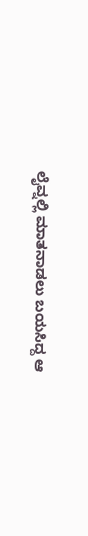ಲೈವ್ನಲ್ಲಿ ಮಾತನಾಡಲು ಬಯಸಿದ್ದ ಆ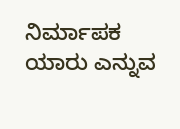ನಿರ್ಮಾಪಕ ಯಾರು ಎನ್ನುವ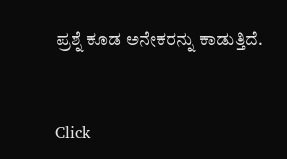ಪ್ರಶ್ನೆ ಕೂಡ ಅನೇಕರನ್ನು ಕಾಡುತ್ತಿದೆ.


Click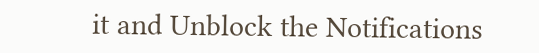it and Unblock the Notifications